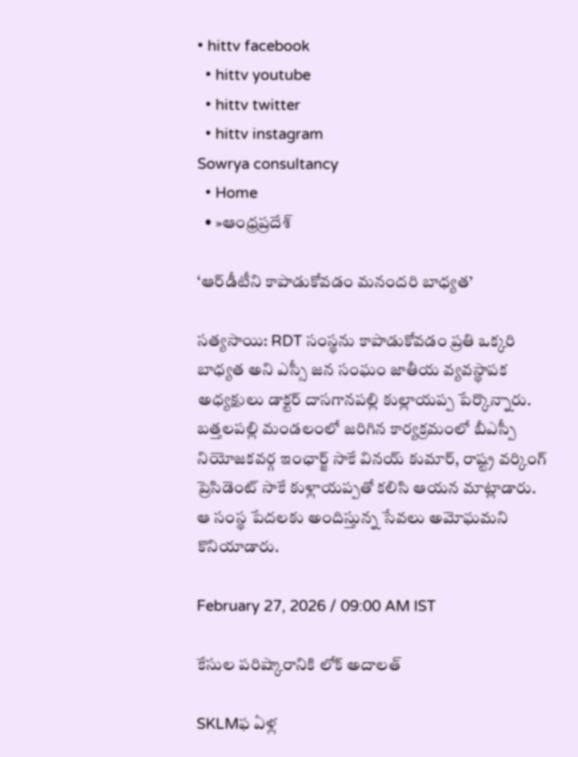• hittv facebook
  • hittv youtube
  • hittv twitter
  • hittv instagram
Sowrya consultancy
  • Home
  • »ఆంధ్రప్రదేశ్

‘ఆర్‌డీటీని కాపాడుకోవడం మనందరి బాధ్యత’

సత్యసాయి: RDT సంస్థను కాపాడుకోవడం ప్రతి ఒక్కరి బాధ్యత అని ఎస్సీ జన సంఘం జాతీయ వ్యవస్థాపక అధ్యక్షులు డాక్టర్ దాసగానపల్లి కుల్లాయప్ప పేర్కొన్నారు. బత్తలపల్లి మండలంలో జరిగిన కార్యక్రమంలో బీఎస్పీ నియోజకవర్గ ఇంఛార్జ్ సాకే వినయ్ కుమార్, రాష్ట్ర వర్కింగ్ ప్రెసిడెంట్ సాకే కుళ్లాయప్పతో కలిసి ఆయన మాట్లాడారు. ఆ సంస్థ పేదలకు అందిస్తున్న సేవలు అమోఘమని కొనియాడారు.

February 27, 2026 / 09:00 AM IST

కేసుల పరిష్కారానికి లోక్ అదాలత్

SKLMఫ ఏళ్ల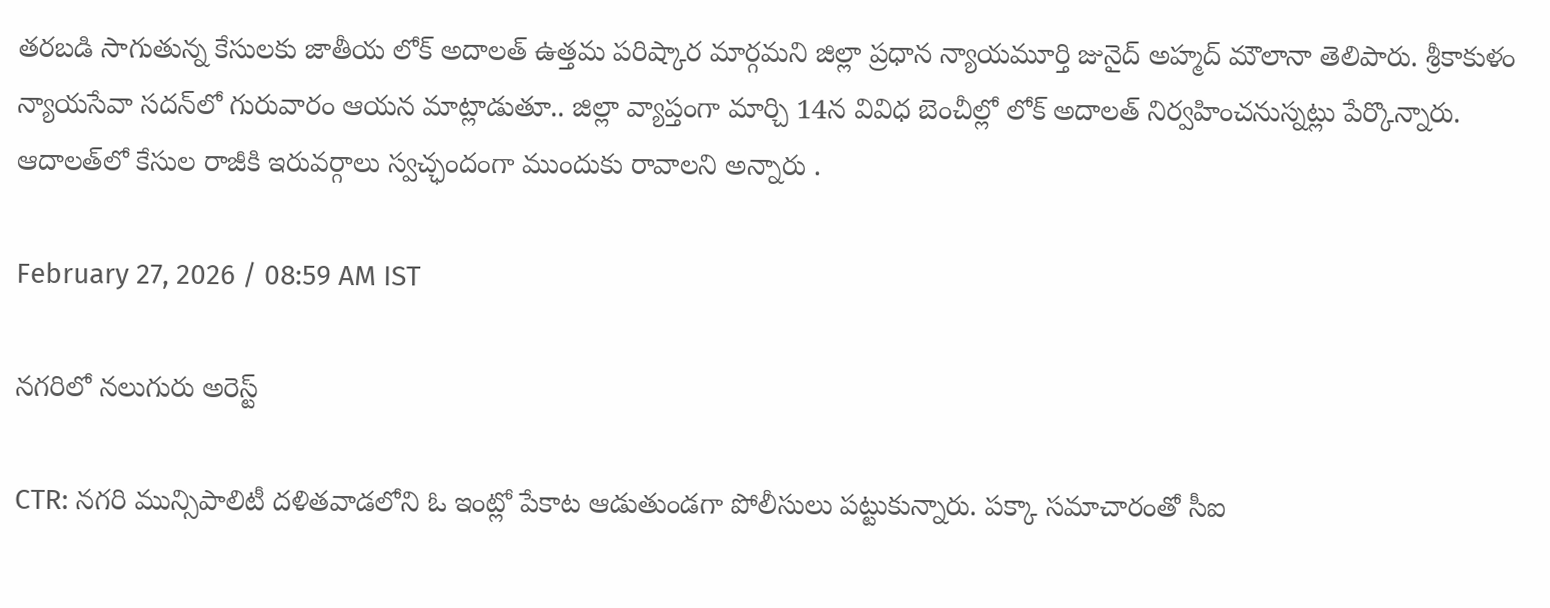తరబడి సాగుతున్న కేసులకు జాతీయ లోక్ అదాలత్ ఉత్తమ పరిష్కార మార్గమని జిల్లా ప్రధాన న్యాయమూర్తి జునైద్ అహ్మద్ మౌలానా తెలిపారు. శ్రీకాకుళం న్యాయసేవా సదన్‌లో గురువారం ఆయన మాట్లాడుతూ.. జిల్లా వ్యాప్తంగా మార్చి 14న వివిధ బెంచీల్లో లోక్ అదాలత్ నిర్వహించనుస్నట్లు పేర్కొన్నారు. ఆదాలత్‌లో కేసుల రాజీకి ఇరువర్గాలు స్వచ్ఛందంగా ముందుకు రావాలని అన్నారు .

February 27, 2026 / 08:59 AM IST

నగరిలో నలుగురు అరెస్ట్

CTR: నగరి మున్సిపాలిటీ దళితవాడలోని ఓ ఇంట్లో పేకాట ఆడుతుండగా పోలీసులు పట్టుకున్నారు. పక్కా సమాచారంతో సీఐ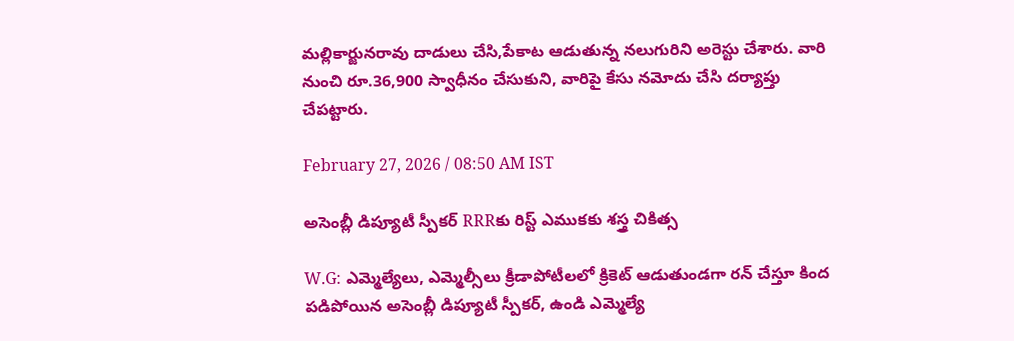మల్లికార్జునరావు దాడులు చేసి,పేకాట ఆడుతున్న నలుగురిని అరెస్టు చేశారు. వారి నుంచి రూ.36,900 స్వాధీనం చేసుకుని, వారిపై కేసు నమోదు చేసి దర్యాప్తు చేపట్టారు.

February 27, 2026 / 08:50 AM IST

అసెంబ్లీ డిప్యూటీ స్పీకర్ RRRకు రిస్ట్ ఎముకకు శస్త్ర చికిత్స

W.G: ఎమ్మెల్యేలు, ఎమ్మెల్సీలు క్రీడాపోటీలలో క్రికెట్ ఆడుతుండగా రన్ చేస్తూ కింద పడిపోయిన అసెంబ్లీ డిప్యూటీ స్పీకర్, ఉండి ఎమ్మెల్యే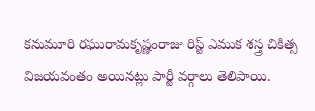కనుమూరి రఘురామకృష్ణంరాజు రిస్ట్ ఎముక శస్త్ర చికిత్స విజయవంతం అయినట్లు పార్టీ వర్గాలు తెలిపాయి.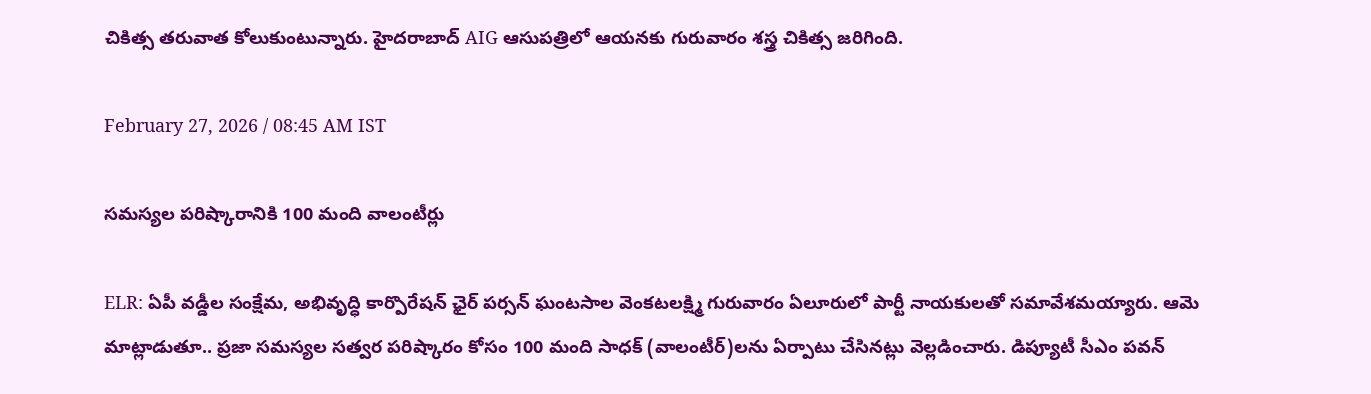చికిత్స తరువాత కోలుకుంటున్నారు. హైదరాబాద్ AIG ఆసుపత్రిలో ఆయనకు గురువారం శస్త్ర చికిత్స జరిగింది.

February 27, 2026 / 08:45 AM IST

సమస్యల పరిష్కారానికి 100 మంది వాలంటీర్లు

ELR: ఏపీ వడ్డీల సంక్షేమ, అభివృద్ధి కార్పొరేషన్ ఛైర్ పర్సన్ ఘంటసాల వెంకటలక్ష్మి గురువారం ఏలూరులో పార్టీ నాయకులతో సమావేశమయ్యారు. ఆమె మాట్లాడుతూ.. ప్రజా సమస్యల సత్వర పరిష్కారం కోసం 100 మంది సాధక్ (వాలంటీర్)లను ఏర్పాటు చేసినట్లు వెల్లడించారు. డిప్యూటీ సీఎం పవన్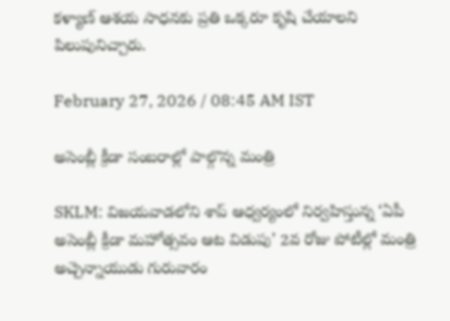కళ్యాణ్ ఆశయ సాధనకు ప్రతి ఒక్కరూ కృషి చేయాలని పిలుపునిచ్చారు.

February 27, 2026 / 08:45 AM IST

అసెంబ్లీ క్రీడా సంబరాల్లో పాల్గొన్న మంత్రి

SKLM: విజయవాడలోని శాప్ ఆధ్వర్యంలో నిర్వహిస్తున్న ‘ఏపీ అసెంబ్లీ క్రీడా మహోత్సవం ఆట విడుపు’ 2వ రోజు పోటీల్లో మంత్రి అచ్చెన్నాయుడు గురువారం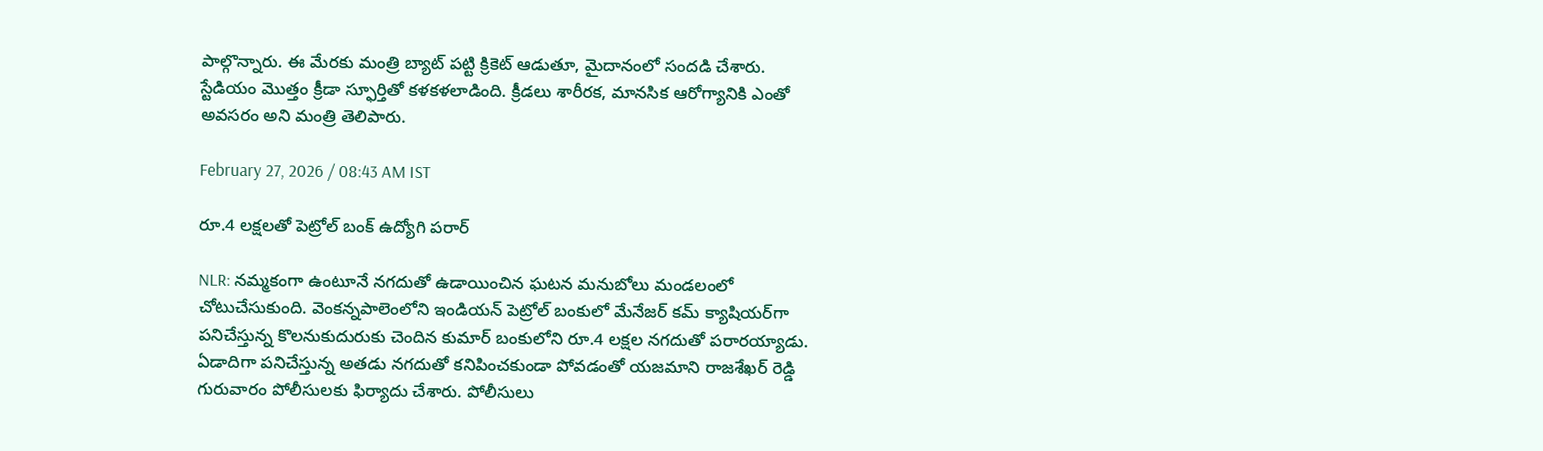పాల్గొన్నారు. ఈ మేరకు మంత్రి బ్యాట్ పట్టి క్రికెట్ ఆడుతూ, మైదానంలో సందడి చేశారు. స్టేడియం మొత్తం క్రీడా స్ఫూర్తితో కళకళలాడింది. క్రీడలు శారీరక, మానసిక ఆరోగ్యానికి ఎంతో అవసరం అని మంత్రి తెలిపారు.

February 27, 2026 / 08:43 AM IST

రూ.4 లక్షలతో పెట్రోల్ బంక్ ఉద్యోగి పరార్

NLR: నమ్మకంగా ఉంటూనే నగదుతో ఉడాయించిన ఘటన మనుబోలు మండలంలో చోటుచేసుకుంది. వెంకన్నపాలెంలోని ఇండియన్ పెట్రోల్ బంకులో మేనేజర్ కమ్ క్యాషియర్‌గా పనిచేస్తున్న కొలనుకుదురుకు చెందిన కుమార్ బంకులోని రూ.4 లక్షల నగదుతో పరారయ్యాడు. ఏడాదిగా పనిచేస్తున్న అతడు నగదుతో కనిపించకుండా పోవడంతో యజమాని రాజశేఖర్ రెడ్డి గురువారం పోలీసులకు ఫిర్యాదు చేశారు. పోలీసులు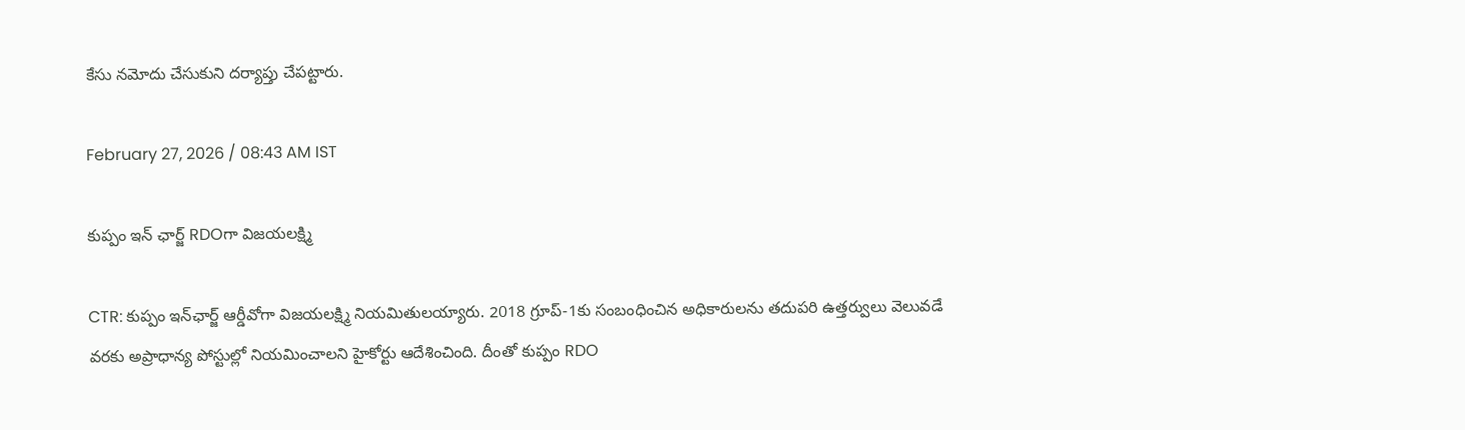కేసు నమోదు చేసుకుని దర్యాప్తు చేపట్టారు.

February 27, 2026 / 08:43 AM IST

కుప్పం ఇన్ ఛార్జ్ RDOగా విజయలక్ష్మి

CTR: కుప్పం ఇన్‌ఛార్జ్ ఆర్డీవోగా విజయలక్ష్మి నియమితులయ్యారు. 2018 గ్రూప్-1కు సంబంధించిన అధికారులను తదుపరి ఉత్తర్వులు వెలువడే వరకు అప్రాధాన్య పోస్టుల్లో నియమించాలని హైకోర్టు ఆదేశించింది. దీంతో కుప్పం RDO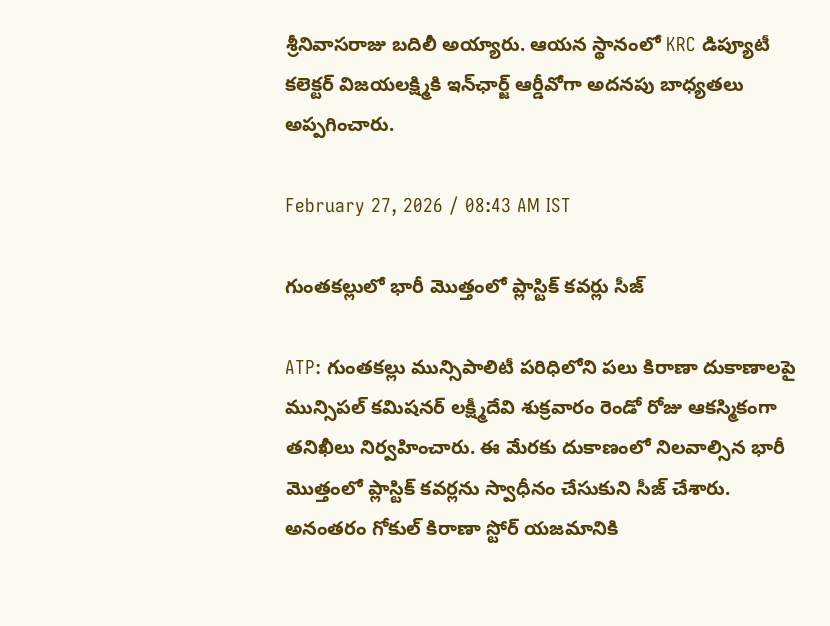శ్రీనివాసరాజు బదిలీ అయ్యారు. ఆయన స్థానంలో KRC డిప్యూటీ కలెక్టర్ విజయలక్ష్మికి ఇన్‌ఛార్జ్ ఆర్డీవోగా అదనపు బాధ్యతలు అప్పగించారు.

February 27, 2026 / 08:43 AM IST

గుంతకల్లులో భారీ మొత్తంలో ప్లాస్టిక్ కవర్లు సీజ్

ATP: గుంతకల్లు మున్సిపాలిటీ పరిధిలోని పలు కిరాణా దుకాణాలపై మున్సిపల్ కమిషనర్ లక్ష్మీదేవి శుక్రవారం రెండో రోజు ఆకస్మికంగా తనిఖీలు నిర్వహించారు. ఈ మేరకు దుకాణంలో నిలవాల్సిన భారీ మొత్తంలో ప్లాస్టిక్ కవర్లను స్వాధీనం చేసుకుని సీజ్ చేశారు. అనంతరం గోకుల్ కిరాణా స్టోర్ యజమానికి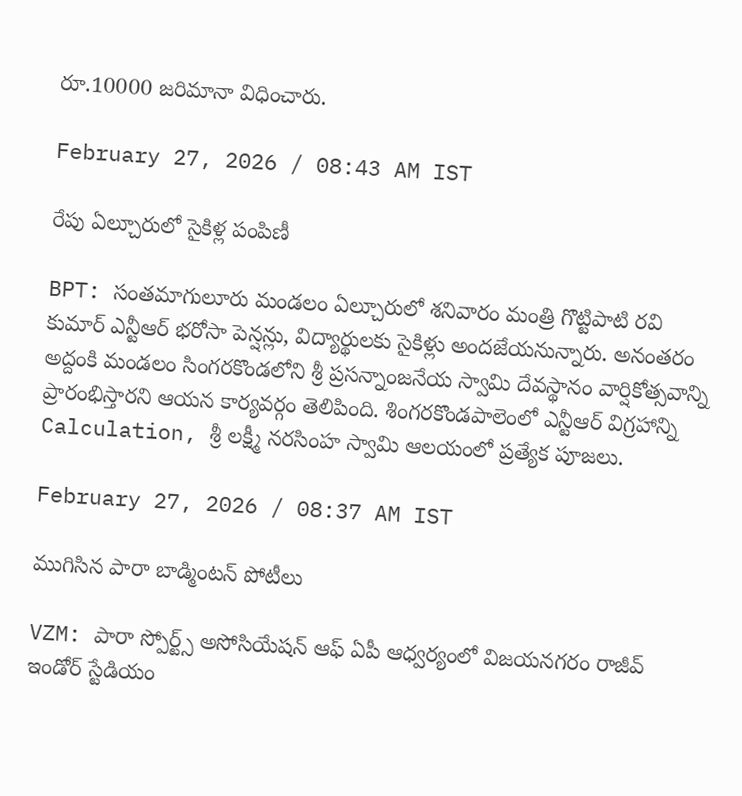రూ.10000 జరిమానా విధించారు.

February 27, 2026 / 08:43 AM IST

రేపు ఏల్చూరులో సైకిళ్ల పంపిణీ

BPT: సంతమాగులూరు మండలం ఏల్చూరులో శనివారం మంత్రి గొట్టిపాటి రవి కుమార్ ఎన్టీఆర్ భరోసా పెన్షన్లు, విద్యార్థులకు సైకిళ్లు అందజేయనున్నారు. అనంతరం అద్దంకి మండలం సింగరకొండలోని శ్రీ ప్రసన్నాంజనేయ స్వామి దేవస్థానం వార్షికోత్సవాన్ని ప్రారంభిస్తారని ఆయన కార్యవర్గం తెలిపింది. శింగరకొండపాలెంలో ఎన్టీఆర్ విగ్రహాన్ని Calculation, శ్రీ లక్ష్మీ నరసింహ స్వామి ఆలయంలో ప్రత్యేక పూజలు.

February 27, 2026 / 08:37 AM IST

ముగిసిన పారా బాడ్మింటన్ పోటీలు

VZM: పారా స్పోర్ట్స్ అసోసియేషన్ ఆఫ్ ఏపీ ఆధ్వర్యంలో విజయనగరం రాజీవ్ ఇండోర్ స్టేడియం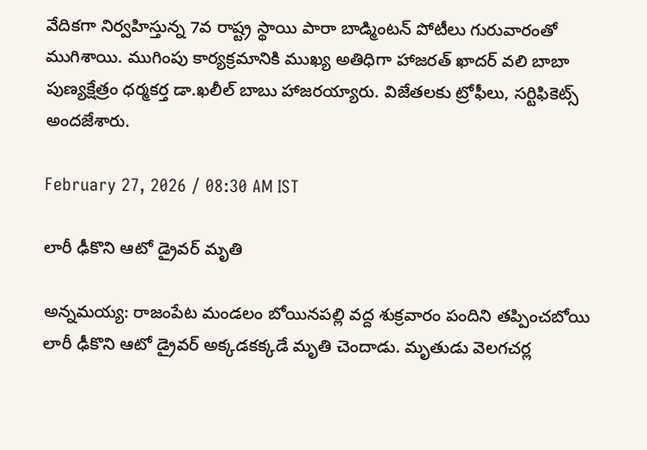వేదికగా నిర్వహిస్తున్న 7వ రాష్ట్ర స్థాయి పారా బాడ్మింటన్ పోటీలు గురువారంతో ముగిశాయి. ముగింపు కార్యక్రమానికి ముఖ్య అతిధిగా హాజరత్ ఖాదర్ వలి బాబా పుణ్యక్షేత్రం ధర్మకర్త డా.ఖలీల్ బాబు హాజరయ్యారు. విజేతలకు ట్రోఫీలు, సర్టిఫికెట్స్ అందజేశారు.

February 27, 2026 / 08:30 AM IST

లారీ ఢీకొని ఆటో డ్రైవర్ మృతి

అన్నమయ్య: రాజంపేట మండలం బోయినపల్లి వద్ద శుక్రవారం పందిని తప్పించబోయి లారీ ఢీకొని ఆటో డ్రైవర్ అక్కడకక్కడే మృతి చెందాడు. మృతుడు వెలగచర్ల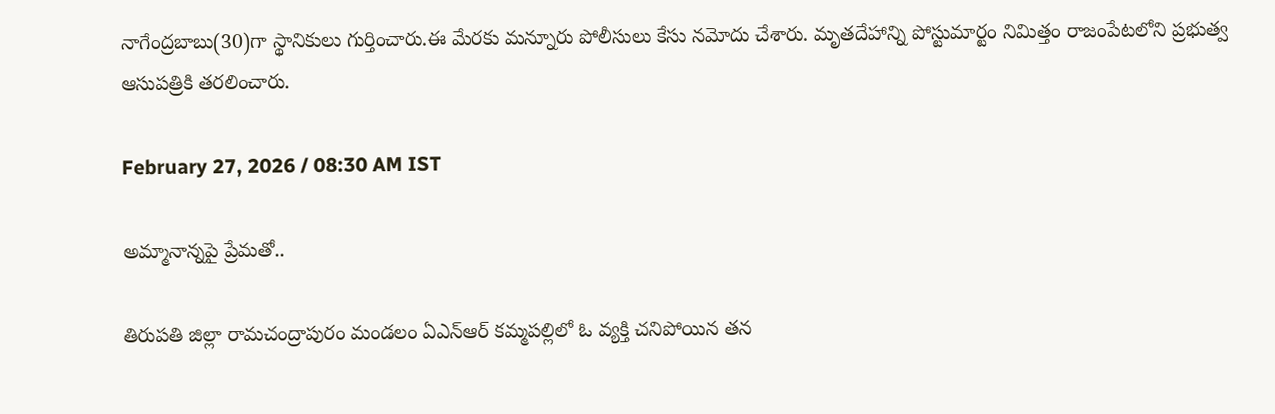నాగేంద్రబాబు(30)గా స్థానికులు గుర్తించారు.ఈ మేరకు మన్నూరు పోలీసులు కేసు నమోదు చేశారు. మృతదేహాన్ని పోస్టుమార్టం నిమిత్తం రాజంపేటలోని ప్రభుత్వ ఆసుపత్రికి తరలించారు.

February 27, 2026 / 08:30 AM IST

అమ్మానాన్నపై ప్రేమతో..

తిరుపతి జిల్లా రామచంద్రాపురం మండలం ఏఎన్ఆర్ కమ్మపల్లిలో ఓ వ్యక్తి చనిపోయిన తన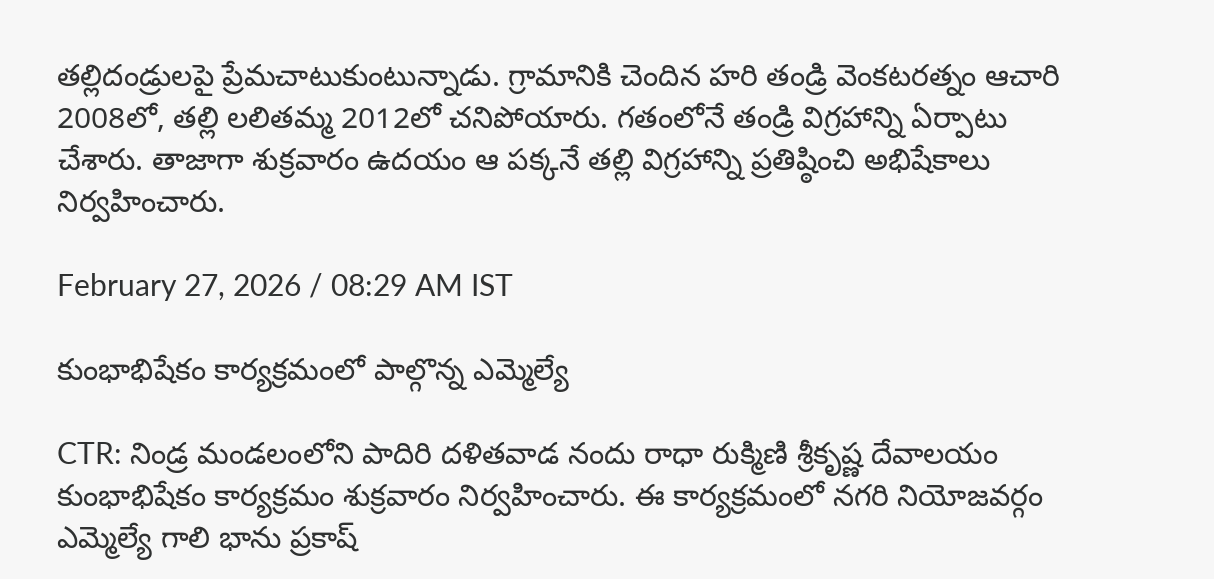తల్లిదండ్రులపై ప్రేమచాటుకుంటున్నాడు. గ్రామానికి చెందిన హరి తండ్రి వెంకటరత్నం ఆచారి 2008లో, తల్లి లలితమ్మ 2012లో చనిపోయారు. గతంలోనే తండ్రి విగ్రహాన్ని ఏర్పాటు చేశారు. తాజాగా శుక్రవారం ఉదయం ఆ పక్కనే తల్లి విగ్రహాన్ని ప్రతిష్ఠించి అభిషేకాలు నిర్వహించారు.

February 27, 2026 / 08:29 AM IST

కుంభాభిషేకం కార్యక్రమంలో పాల్గొన్న ఎమ్మెల్యే

CTR: నిండ్ర మండలంలోని పాదిరి దళితవాడ నందు రాధా రుక్మిణి శ్రీకృష్ణ దేవాలయం కుంభాభిషేకం కార్యక్రమం శుక్రవారం నిర్వహించారు. ఈ కార్యక్రమంలో నగరి నియోజవర్గం ఎమ్మెల్యే గాలి భాను ప్రకాష్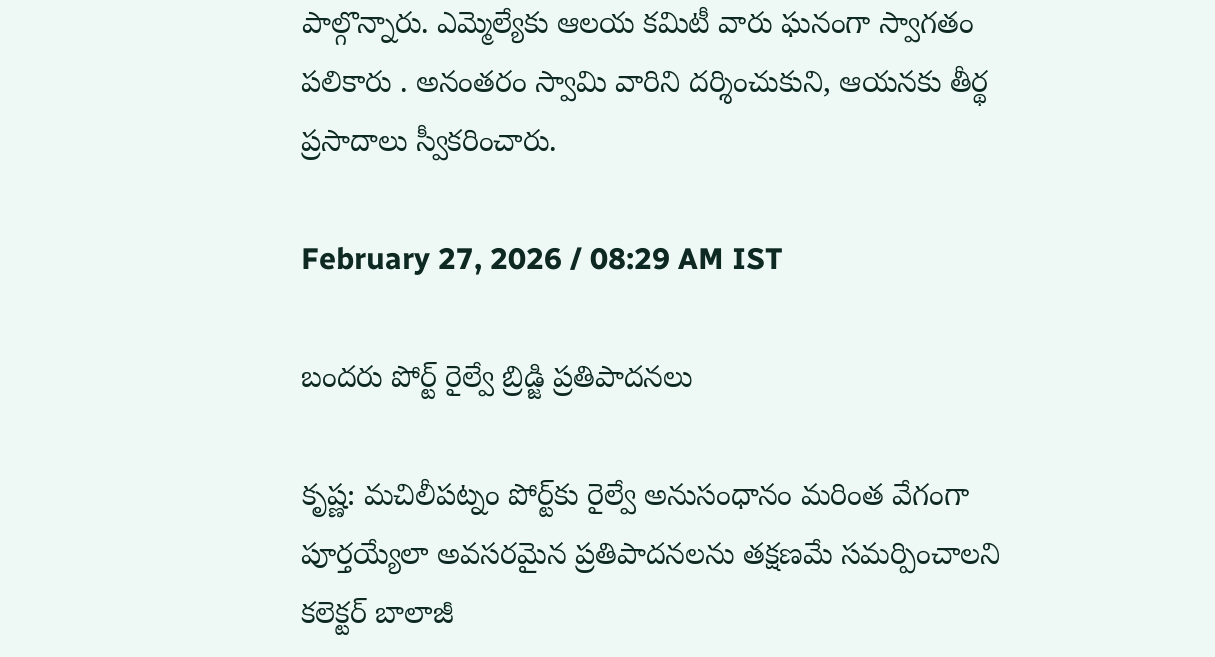పాల్గొన్నారు. ఎమ్మెల్యేకు ఆలయ కమిటీ వారు ఘనంగా స్వాగతం పలికారు . అనంతరం స్వామి వారిని దర్శించుకుని, ఆయనకు తీర్థ ప్రసాదాలు స్వీకరించారు.

February 27, 2026 / 08:29 AM IST

బందరు పోర్ట్ రైల్వే బ్రిడ్జి ప్రతిపాదనలు

కృష్ణ: మచిలీపట్నం పోర్ట్‌కు రైల్వే అనుసంధానం మరింత వేగంగా పూర్తయ్యేలా అవసరమైన ప్రతిపాదనలను తక్షణమే సమర్పించాలని కలెక్టర్ బాలాజీ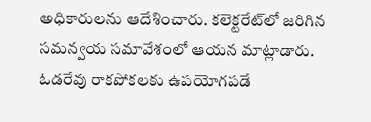అధికారులను ఆదేశించారు. కలెక్టరేట్‌లో జరిగిన సమన్వయ సమావేశంలో ఆయన మాట్లాడారు. ఓడరేవు రాకపోకలకు ఉపయోగపడే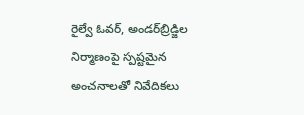రైల్వే ఓవర్‌, అండర్‌బ్రిడ్జిల నిర్మాణంపై స్పష్టమైన అంచనాలతో నివేదికలు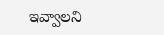ఇవ్వాలని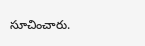సూచించారు.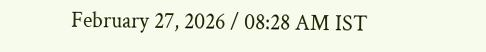February 27, 2026 / 08:28 AM IST